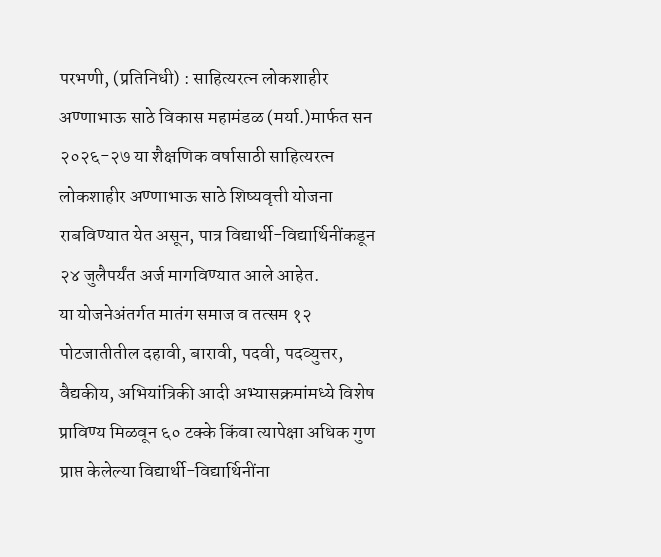परभणी, (प्रतिनिधी) : साहित्यरत्न लोकशाहीर अण्णाभाऊ साठे विकास महामंडळ (मर्या.)मार्फत सन २०२६-२७ या शैक्षणिक वर्षासाठी साहित्यरत्न लोकशाहीर अण्णाभाऊ साठे शिष्यवृत्ती योजना राबविण्यात येत असून, पात्र विद्यार्थी-विद्यार्थिनींकडून २४ जुलैपर्यंत अर्ज मागविण्यात आले आहेत.
या योजनेअंतर्गत मातंग समाज व तत्सम १२ पोटजातीतील दहावी, बारावी, पदवी, पदव्युत्तर, वैद्यकीय, अभियांत्रिकी आदी अभ्यासक्रमांमध्ये विशेष प्राविण्य मिळवून ६० टक्के किंवा त्यापेक्षा अधिक गुण प्राप्त केलेल्या विद्यार्थी-विद्यार्थिनींना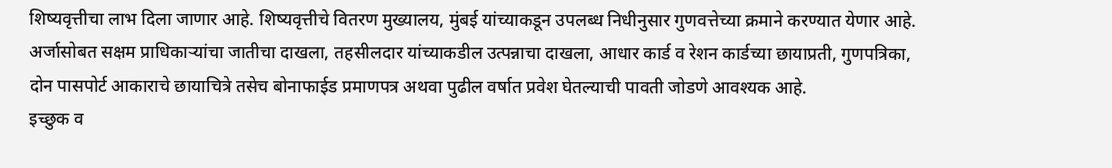शिष्यवृत्तीचा लाभ दिला जाणार आहे. शिष्यवृत्तीचे वितरण मुख्यालय, मुंबई यांच्याकडून उपलब्ध निधीनुसार गुणवत्तेच्या क्रमाने करण्यात येणार आहे.
अर्जासोबत सक्षम प्राधिकाऱ्यांचा जातीचा दाखला, तहसीलदार यांच्याकडील उत्पन्नाचा दाखला, आधार कार्ड व रेशन कार्डच्या छायाप्रती, गुणपत्रिका, दोन पासपोर्ट आकाराचे छायाचित्रे तसेच बोनाफाईड प्रमाणपत्र अथवा पुढील वर्षात प्रवेश घेतल्याची पावती जोडणे आवश्यक आहे.
इच्छुक व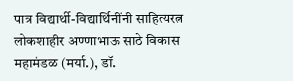पात्र विद्यार्थी-विद्यार्थिनींनी साहित्यरत्न लोकशाहीर अण्णाभाऊ साठे विकास महामंडळ (मर्या.), डॉ.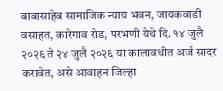बाबासाहेब सामाजिक न्याय भवन, जायकवाडी वसाहत, कारेगाव रोड, परभणी येथे दि. १४ जुलै २०२६ ते २४ जुलै २०२६ या कालावधीत अर्ज सादर करावेत, असे आवाहन जिल्हा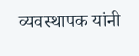व्यवस्थापक यांनी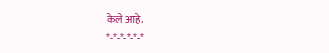केले आहे.
*-*-*-*-*-*